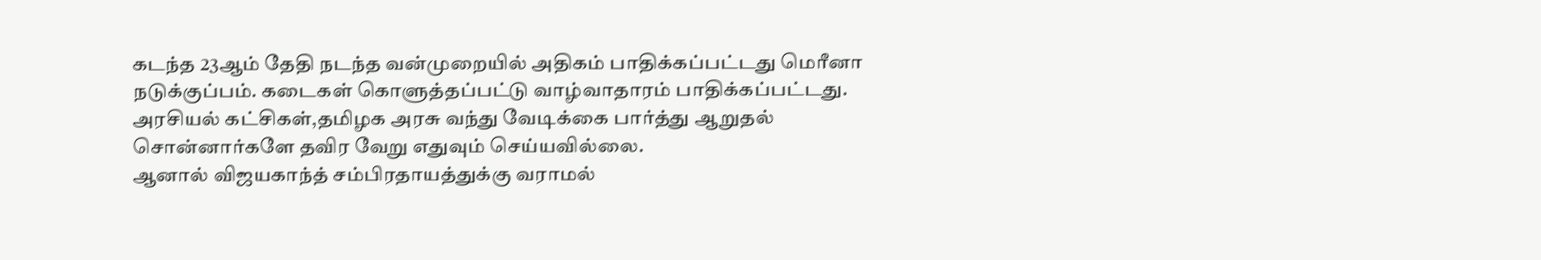கடந்த 23ஆம் தேதி நடந்த வன்முறையில் அதிகம் பாதிக்கப்பட்டது மெரீனா நடுக்குப்பம். கடைகள் கொளுத்தப்பட்டு வாழ்வாதாரம் பாதிக்கப்பட்டது.
அரசியல் கட்சிகள்,தமிழக அரசு வந்து வேடிக்கை பார்த்து ஆறுதல் சொன்னார்களே தவிர வேறு எதுவும் செய்யவில்லை.
ஆனால் விஜயகாந்த் சம்பிரதாயத்துக்கு வராமல்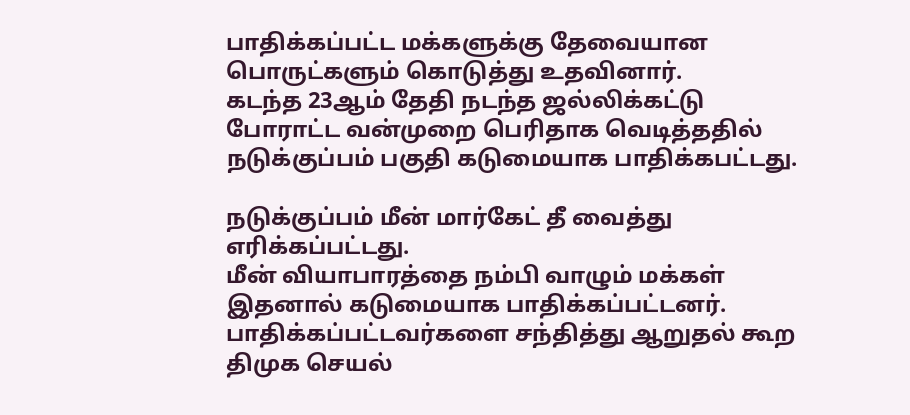பாதிக்கப்பட்ட மக்களுக்கு தேவையான பொருட்களும் கொடுத்து உதவினார்.
கடந்த 23ஆம் தேதி நடந்த ஜல்லிக்கட்டு போராட்ட வன்முறை பெரிதாக வெடித்ததில் நடுக்குப்பம் பகுதி கடுமையாக பாதிக்கபட்டது.

நடுக்குப்பம் மீன் மார்கேட் தீ வைத்து எரிக்கப்பட்டது.
மீன் வியாபாரத்தை நம்பி வாழும் மக்கள் இதனால் கடுமையாக பாதிக்கப்பட்டனர்.
பாதிக்கப்பட்டவர்களை சந்தித்து ஆறுதல் கூற திமுக செயல்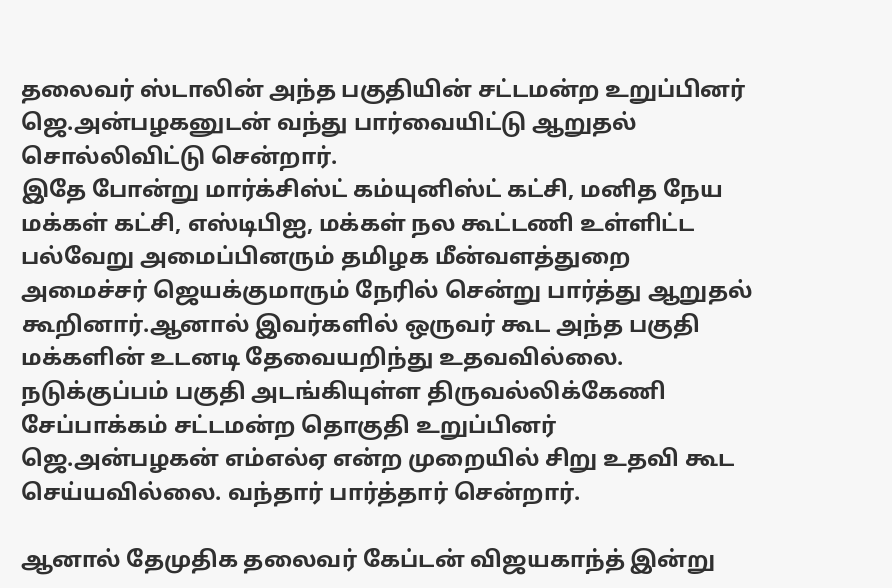தலைவர் ஸ்டாலின் அந்த பகுதியின் சட்டமன்ற உறுப்பினர் ஜெ.அன்பழகனுடன் வந்து பார்வையிட்டு ஆறுதல் சொல்லிவிட்டு சென்றார்.
இதே போன்று மார்க்சிஸ்ட் கம்யுனிஸ்ட் கட்சி, மனித நேய மக்கள் கட்சி, எஸ்டிபிஐ, மக்கள் நல கூட்டணி உள்ளிட்ட பல்வேறு அமைப்பினரும் தமிழக மீன்வளத்துறை அமைச்சர் ஜெயக்குமாரும் நேரில் சென்று பார்த்து ஆறுதல் கூறினார்.ஆனால் இவர்களில் ஒருவர் கூட அந்த பகுதி மக்களின் உடனடி தேவையறிந்து உதவவில்லை.
நடுக்குப்பம் பகுதி அடங்கியுள்ள திருவல்லிக்கேணி சேப்பாக்கம் சட்டமன்ற தொகுதி உறுப்பினர் ஜெ.அன்பழகன் எம்எல்ஏ என்ற முறையில் சிறு உதவி கூட செய்யவில்லை. வந்தார் பார்த்தார் சென்றார்.

ஆனால் தேமுதிக தலைவர் கேப்டன் விஜயகாந்த் இன்று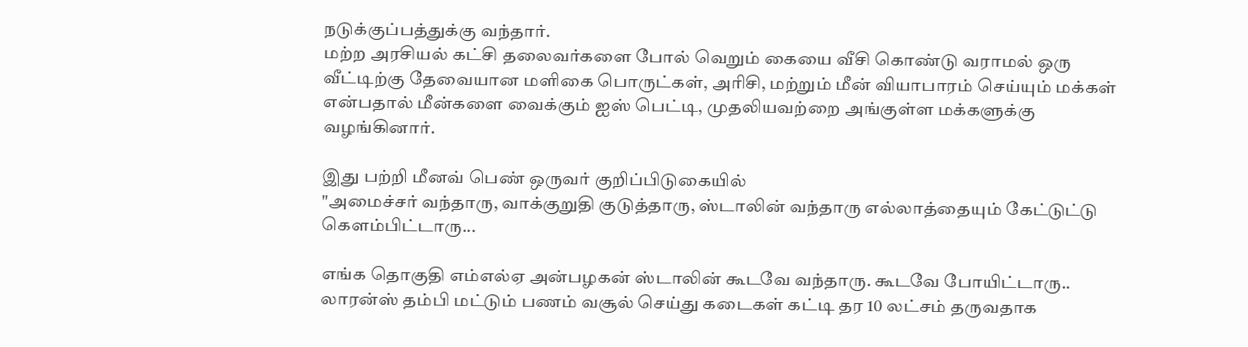நடுக்குப்பத்துக்கு வந்தார்.
மற்ற அரசியல் கட்சி தலைவர்களை போல் வெறும் கையை வீசி கொண்டு வராமல் ஒரு வீட்டிற்கு தேவையான மளிகை பொருட்கள், அரிசி, மற்றும் மீன் வியாபாரம் செய்யும் மக்கள் என்பதால் மீன்களை வைக்கும் ஐஸ் பெட்டி, முதலியவற்றை அங்குள்ள மக்களுக்கு வழங்கினார்.

இது பற்றி மீனவ் பெண் ஒருவர் குறிப்பிடுகையில்
"அமைச்சர் வந்தாரு, வாக்குறுதி குடுத்தாரு, ஸ்டாலின் வந்தாரு எல்லாத்தையும் கேட்டுட்டு கெளம்பிட்டாரு...

எங்க தொகுதி எம்எல்ஏ அன்பழகன் ஸ்டாலின் கூடவே வந்தாரு. கூடவே போயிட்டாரு.. லாரன்ஸ் தம்பி மட்டும் பணம் வசூல் செய்து கடைகள் கட்டி தர 10 லட்சம் தருவதாக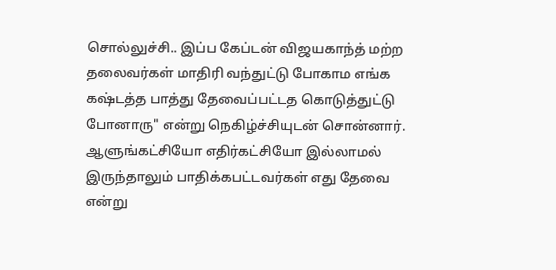சொல்லுச்சி.. இப்ப கேப்டன் விஜயகாந்த் மற்ற தலைவர்கள் மாதிரி வந்துட்டு போகாம எங்க கஷ்டத்த பாத்து தேவைப்பட்டத கொடுத்துட்டு போனாரு" என்று நெகிழ்ச்சியுடன் சொன்னார்.
ஆளுங்கட்சியோ எதிர்கட்சியோ இல்லாமல் இருந்தாலும் பாதிக்கபட்டவர்கள் எது தேவை என்று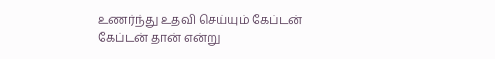உணர்ந்து உதவி செய்யும் கேப்டன் கேப்டன் தான் என்று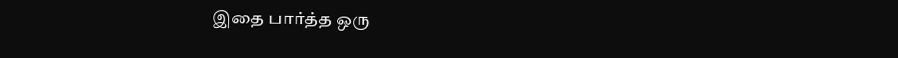இதை பார்த்த ஒரு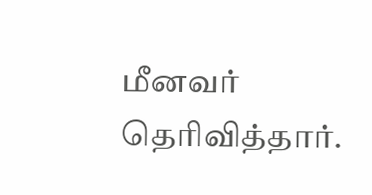மீனவர் தெரிவித்தார்.